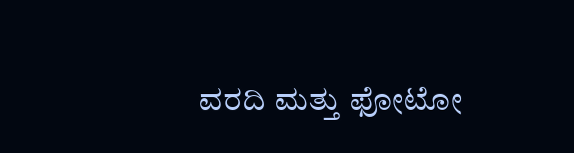ವರದಿ ಮತ್ತು ಫೋಟೋ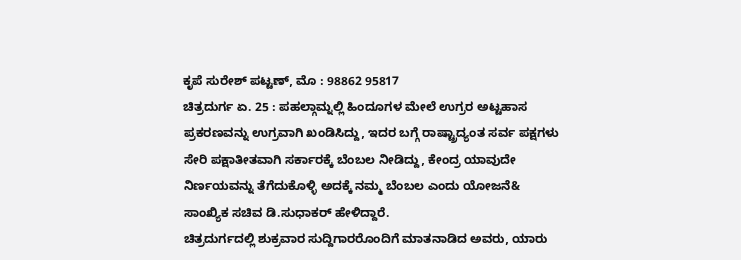ಕೃಪೆ ಸುರೇಶ್ ಪಟ್ಟಣ್, ಮೊ : 98862 95817
ಚಿತ್ರದುರ್ಗ ಏ. 25 : ಪಹಲ್ಗಾಮ್ನಲ್ಲಿ ಹಿಂದೂಗಳ ಮೇಲೆ ಉಗ್ರರ ಅಟ್ಟಹಾಸ ಪ್ರಕರಣವನ್ನು ಉಗ್ರವಾಗಿ ಖಂಡಿಸಿದ್ದು, ಇದರ ಬಗ್ಗೆ ರಾಷ್ಟ್ರಾದ್ಯಂತ ಸರ್ವ ಪಕ್ಷಗಳು ಸೇರಿ ಪಕ್ಷಾತೀತವಾಗಿ ಸರ್ಕಾರಕ್ಕೆ ಬೆಂಬಲ ನೀಡಿದ್ದು, ಕೇಂದ್ರ ಯಾವುದೇ ನಿರ್ಣಯವನ್ನು ತೆಗೆದುಕೊಳ್ಳಿ ಅದಕ್ಕೆ ನಮ್ಮ ಬೆಂಬಲ ಎಂದು ಯೋಜನೆ& ಸಾಂಖ್ಯಿಕ ಸಚಿವ ಡಿ.ಸುಧಾಕರ್ ಹೇಳಿದ್ದಾರೆ.
ಚಿತ್ರದುರ್ಗದಲ್ಲಿ ಶುಕ್ರವಾರ ಸುದ್ದಿಗಾರರೊಂದಿಗೆ ಮಾತನಾಡಿದ ಅವರು, ಯಾರು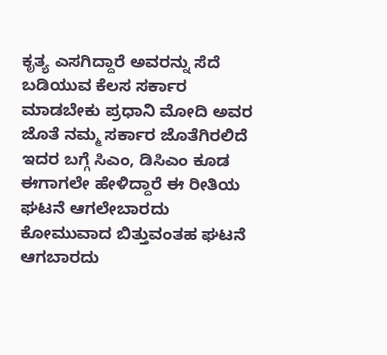ಕೃತ್ಯ ಎಸಗಿದ್ದಾರೆ ಅವರನ್ನು ಸೆದೆ ಬಡಿಯುವ ಕೆಲಸ ಸರ್ಕಾರ ಮಾಡಬೇಕು ಪ್ರಧಾನಿ ಮೋದಿ ಅವರ ಜೊತೆ ನಮ್ಮ ಸರ್ಕಾರ ಜೊತೆಗಿರಲಿದೆ ಇದರ ಬಗ್ಗೆ ಸಿಎಂ, ಡಿಸಿಎಂ ಕೂಡ ಈಗಾಗಲೇ ಹೇಳಿದ್ದಾರೆ ಈ ರೀತಿಯ ಘಟನೆ ಆಗಲೇಬಾರದು ಕೋಮುವಾದ ಬಿತ್ತುವಂತಹ ಘಟನೆ ಆಗಬಾರದು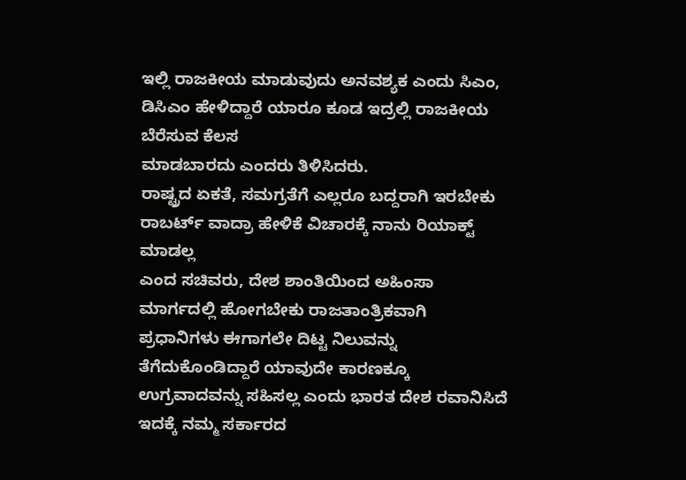ಇಲ್ಲಿ ರಾಜಕೀಯ ಮಾಡುವುದು ಅನವಶ್ಯಕ ಎಂದು ಸಿಎಂ, ಡಿಸಿಎಂ ಹೇಳಿದ್ದಾರೆ ಯಾರೂ ಕೂಡ ಇದ್ರಲ್ಲಿ ರಾಜಕೀಯ ಬೆರೆಸುವ ಕೆಲಸ
ಮಾಡಬಾರದು ಎಂದರು ತಿಳಿಸಿದರು.
ರಾಷ್ಟ್ರದ ಏಕತೆ, ಸಮಗ್ರತೆಗೆ ಎಲ್ಲರೂ ಬದ್ದರಾಗಿ ಇರಬೇಕು ರಾಬರ್ಟ್ ವಾದ್ರಾ ಹೇಳಿಕೆ ವಿಚಾರಕ್ಕೆ ನಾನು ರಿಯಾಕ್ಟ್ ಮಾಡಲ್ಲ
ಎಂದ ಸಚಿವರು, ದೇಶ ಶಾಂತಿಯಿಂದ ಅಹಿಂಸಾ ಮಾರ್ಗದಲ್ಲಿ ಹೋಗಬೇಕು ರಾಜತಾಂತ್ರಿಕವಾಗಿ ಪ್ರಧಾನಿಗಳು ಈಗಾಗಲೇ ದಿಟ್ಟ ನಿಲುವನ್ನು ತೆಗೆದುಕೊಂಡಿದ್ದಾರೆ ಯಾವುದೇ ಕಾರಣಕ್ಕೂ ಉಗ್ರವಾದವನ್ನು ಸಹಿಸಲ್ಲ ಎಂದು ಭಾರತ ದೇಶ ರವಾನಿಸಿದೆ ಇದಕ್ಕೆ ನಮ್ಮ ಸರ್ಕಾರದ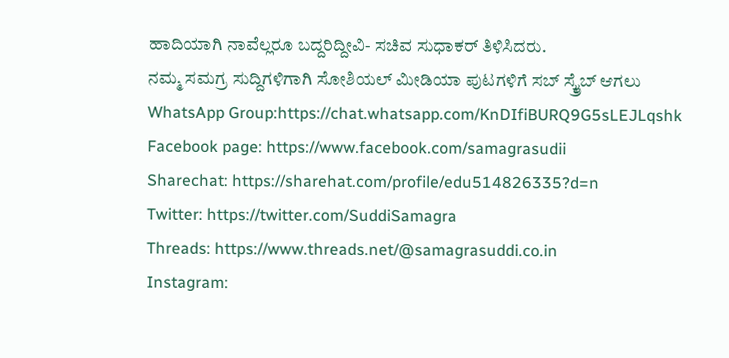ಹಾದಿಯಾಗಿ ನಾವೆಲ್ಲರೂ ಬದ್ದರಿದ್ದೀವಿ- ಸಚಿವ ಸುಧಾಕರ್ ತಿಳಿಸಿದರು.
ನಮ್ಮ ಸಮಗ್ರ ಸುದ್ದಿಗಳಿಗಾಗಿ ಸೋಶಿಯಲ್ ಮೀಡಿಯಾ ಪುಟಗಳಿಗೆ ಸಬ್ ಸ್ಕ್ರೈಬ್ ಆಗಲು
WhatsApp Group:https://chat.whatsapp.com/KnDIfiBURQ9G5sLEJLqshk
Facebook page: https://www.facebook.com/samagrasudii
Sharechat: https://sharehat.com/profile/edu514826335?d=n
Twitter: https://twitter.com/SuddiSamagra
Threads: https://www.threads.net/@samagrasuddi.co.in
Instagram: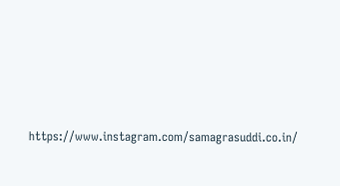https://www.instagram.com/samagrasuddi.co.in/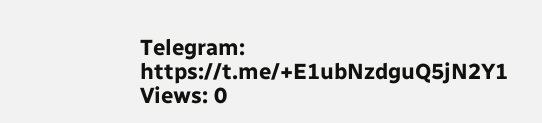Telegram: https://t.me/+E1ubNzdguQ5jN2Y1
Views: 0